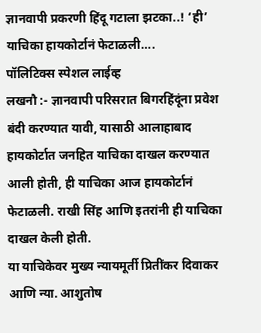ज्ञानवापी प्रकरणी हिंदू गटाला झटका..! ‘ही’ याचिका हायकोर्टानं फेटाळली….
पॉलिटिक्स स्पेशल लाईव्ह
लखनौ :- ज्ञानवापी परिसरात बिगरहिंदूंना प्रवेश बंदी करण्यात यावी, यासाठी आलाहाबाद हायकोर्टात जनहित याचिका दाखल करण्यात आली होती, ही याचिका आज हायकोर्टानं फेटाळली. राखी सिंह आणि इतरांनी ही याचिका दाखल केली होती.
या याचिकेवर मुख्य न्यायमूर्ती प्रितींकर दिवाकर आणि न्या. आशुतोष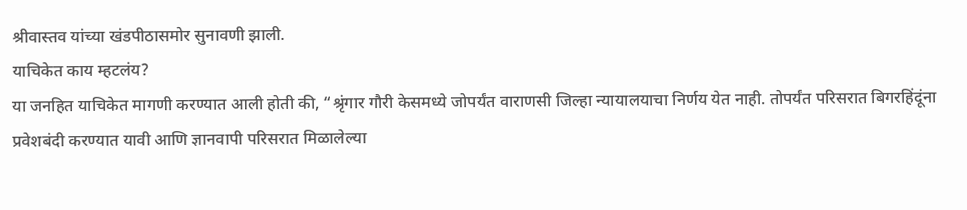श्रीवास्तव यांच्या खंडपीठासमोर सुनावणी झाली.
याचिकेत काय म्हटलंय?
या जनहित याचिकेत मागणी करण्यात आली होती की, “श्रृंगार गौरी केसमध्ये जोपर्यंत वाराणसी जिल्हा न्यायालयाचा निर्णय येत नाही. तोपर्यंत परिसरात बिगरहिंदूंना प्रवेशबंदी करण्यात यावी आणि ज्ञानवापी परिसरात मिळालेल्या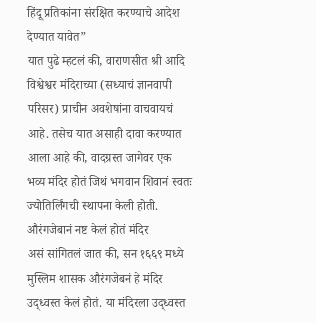हिंदू प्रतिकांना संरक्षित करण्याचे आदेश देण्यात यावेत”
यात पुढे म्हटलं की, वाराणसीत श्री आदि विश्वेश्वर मंदिराच्या (सध्याचं ज्ञानवापी परिसर) प्राचीन अवशेषांना वाचवायचं आहे. तसेच यात असाही दावा करण्यात आला आहे की, वादग्रस्त जागेवर एक भव्य मंदिर होतं जिथं भगवान शिवानं स्वतः ज्योतिर्लिंगची स्थापना केली होती.
औरंगजेबानं नष्ट केलं होतं मंदिर
असं सांगितलं जात की, सन १६६९ मध्ये मुस्लिम शासक औरंगजेबनं हे मंदिर उद्ध्वस्त केलं होतं. या मंदिरला उद्ध्वस्त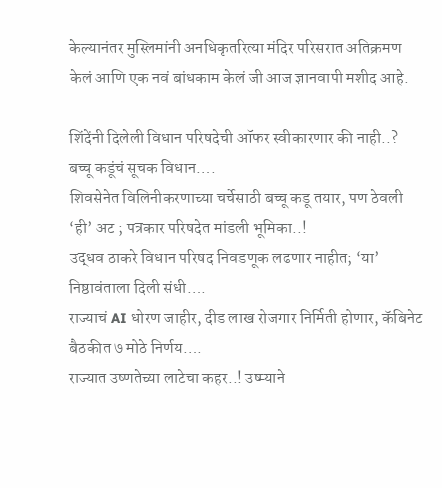केल्यानंतर मुस्लिमांनी अनधिकृतरित्या मंदिर परिसरात अतिक्रमण केलं आणि एक नवं बांधकाम केलं जी आज ज्ञानवापी मशीद आहे.

शिंदेंनी दिलेली विधान परिषदेची ऑफर स्वीकारणार की नाही..? बच्चू कडूंचं सूचक विधान….
शिवसेनेत विलिनीकरणाच्या चर्चेसाठी बच्चू कडू तयार, पण ठेवली ‘ही’ अट ; पत्रकार परिषदेत मांडली भूमिका..!
उद्धव ठाकरे विधान परिषद निवडणूक लढणार नाहीत; ‘या’ निष्ठावंताला दिली संधी….
राज्याचं AI धोरण जाहीर, दीड लाख रोजगार निर्मिती होणार, कॅबिनेट बैठकीत ७ मोठे निर्णय….
राज्यात उष्णतेच्या लाटेचा कहर..! उष्म्याने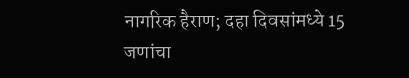नागरिक हैराण; दहा दिवसांमध्ये 15 जणांचा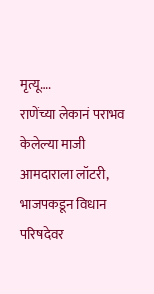मृत्यू….
राणेंच्या लेकानं पराभव केलेल्या माजी आमदाराला लॉटरी, भाजपकडून विधान परिषदेवर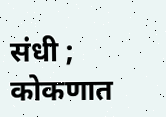संधी ; कोकणात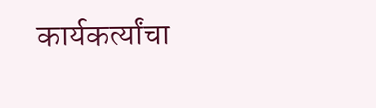कार्यकर्त्यांचा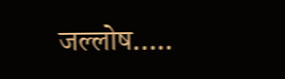जल्लोष…..